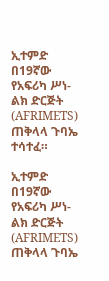ኢተምድ በ19ኛው የአፍሪካ ሥነ-ልክ ድርጅት (AFRIMETS) ጠቅላላ ጉባኤ ተሳተፈ።

ኢተምድ በ19ኛው የአፍሪካ ሥነ-ልክ ድርጅት (AFRIMETS) ጠቅላላ ጉባኤ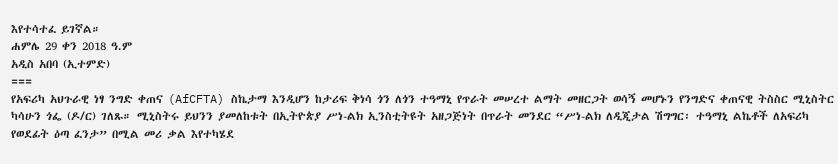እየተሳተፈ ይገኛል።
ሐምሌ 29 ቀን 2018 ዓ.ም
አዲስ አበባ (ኢተምድ)
===
የአፍሪካ አህጉራዊ ነፃ ንግድ ቀጠና (AfCFTA) ስኬታማ እንዲሆን ከታሪፍ ቅነሳ ጎን ለጎን ተዓማኒ የጥራት መሠረተ ልማት መዘርጋት ወሳኝ መሆኑን የንግድና ቀጠናዊ ትስስር ሚኒስትር ካሳሁን ጎፌ (ዶ/ር) ገለጹ። ሚኒስትሩ ይህንን ያመለከቱት በኢትዮጵያ ሥነ-ልክ ኢንስቲትዩት አዘጋጅነት በጥራት መንደር “ሥነ-ልክ ለዲጂታል ሽግግር፡ ተዓማኒ ልኬቶች ለአፍሪካ የወደፊት ዕጣ ፈንታ” በሚል መሪ ቃል እየተካሄደ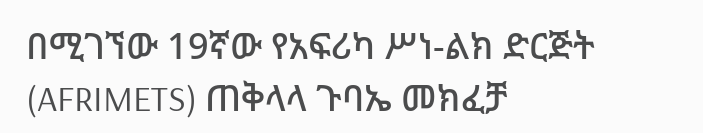በሚገኘው 19ኛው የአፍሪካ ሥነ-ልክ ድርጅት (AFRIMETS) ጠቅላላ ጉባኤ መክፈቻ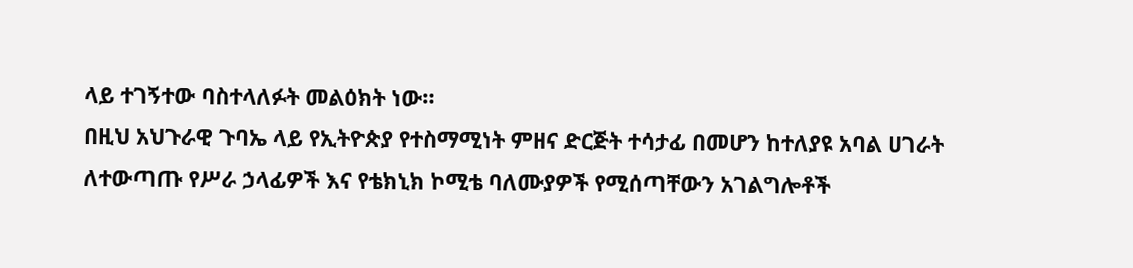ላይ ተገኝተው ባስተላለፉት መልዕክት ነው።
በዚህ አህጉራዊ ጉባኤ ላይ የኢትዮጵያ የተስማሚነት ምዘና ድርጅት ተሳታፊ በመሆን ከተለያዩ አባል ሀገራት ለተውጣጡ የሥራ ኃላፊዎች እና የቴክኒክ ኮሚቴ ባለሙያዎች የሚሰጣቸውን አገልግሎቶች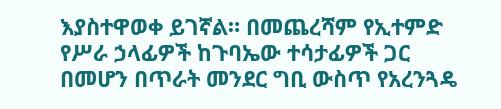እያስተዋወቀ ይገኛል። በመጨረሻም የኢተምድ የሥራ ኃላፊዎች ከጉባኤው ተሳታፊዎች ጋር በመሆን በጥራት መንደር ግቢ ውስጥ የአረንጓዴ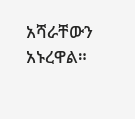አሻራቸውን አኑረዋል።